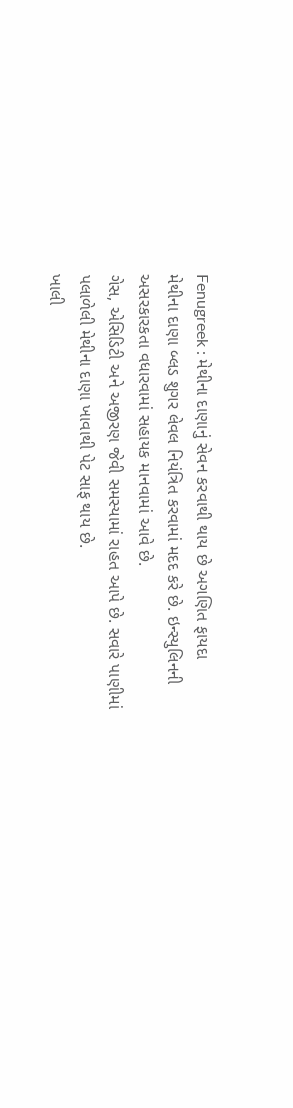Fenugreek : મેથીના દાણાનું સેવન કરવાથી થાય છે અગણિત ફાયદા
મેથીના દાણા બ્લડ શુગર લેવલ નિયંત્રિત કરવામાં મદદ કરે છે. ઇન્સ્યુલિનની અસરકારકતા વધારવામાં સહાયક માનવામાં આવે છે.
ગેસ, એસિડિટી અને અજીરણ જેવી સમસ્યામાં રાહત આપે છે. સવારે પાણીમાં પલાળેલી મેથીના દાણા ખાવાથી પેટ સાફ થાય છે.
ખાલી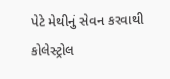પેટે મેથીનું સેવન કરવાથી કોલેસ્ટ્રોલ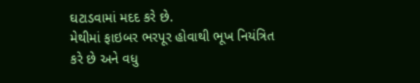ઘટાડવામાં મદદ કરે છે.
મેથીમાં ફાઇબર ભરપૂર હોવાથી ભૂખ નિયંત્રિત કરે છે અને વધુ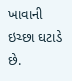ખાવાની ઇચ્છા ઘટાડે છે.